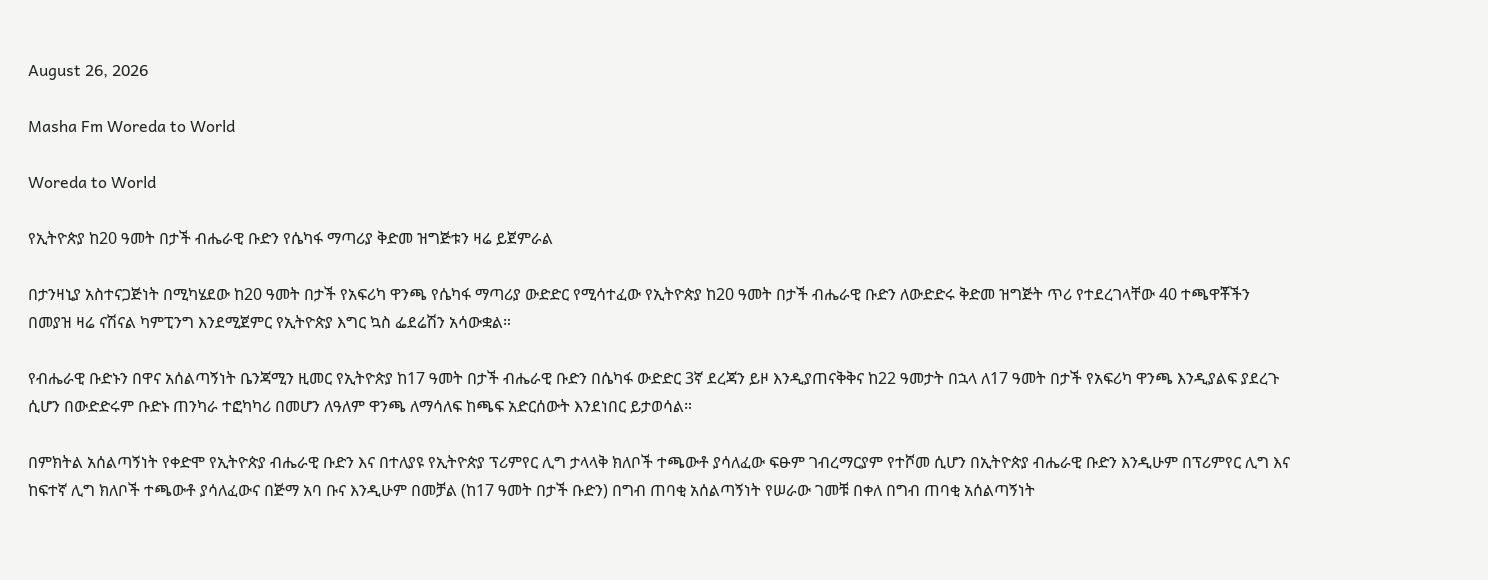August 26, 2026

Masha Fm Woreda to World

Woreda to World

የኢትዮጵያ ከ20 ዓመት በታች ብሔራዊ ቡድን የሴካፋ ማጣሪያ ቅድመ ዝግጅቱን ዛሬ ይጀምራል

በታንዛኒያ አስተናጋጅነት በሚካሄደው ከ20 ዓመት በታች የአፍሪካ ዋንጫ የሴካፋ ማጣሪያ ውድድር የሚሳተፈው የኢትዮጵያ ከ20 ዓመት በታች ብሔራዊ ቡድን ለውድድሩ ቅድመ ዝግጅት ጥሪ የተደረገላቸው 40 ተጫዋቾችን በመያዝ ዛሬ ናሽናል ካምፒንግ እንደሚጀምር የኢትዮጵያ እግር ኳስ ፌደሬሽን አሳውቋል።

የብሔራዊ ቡድኑን በዋና አሰልጣኝነት ቤንጃሚን ዚመር የኢትዮጵያ ከ17 ዓመት በታች ብሔራዊ ቡድን በሴካፋ ውድድር 3ኛ ደረጃን ይዞ እንዲያጠናቅቅና ከ22 ዓመታት በኋላ ለ17 ዓመት በታች የአፍሪካ ዋንጫ እንዲያልፍ ያደረጉ ሲሆን በውድድሩም ቡድኑ ጠንካራ ተፎካካሪ በመሆን ለዓለም ዋንጫ ለማሳለፍ ከጫፍ አድርሰውት እንደነበር ይታወሳል።

በምክትል አሰልጣኝነት የቀድሞ የኢትዮጵያ ብሔራዊ ቡድን እና በተለያዩ የኢትዮጵያ ፕሪምየር ሊግ ታላላቅ ክለቦች ተጫውቶ ያሳለፈው ፍፁም ገብረማርያም የተሾመ ሲሆን በኢትዮጵያ ብሔራዊ ቡድን እንዲሁም በፕሪምየር ሊግ እና ከፍተኛ ሊግ ክለቦች ተጫውቶ ያሳለፈውና በጅማ አባ ቡና እንዲሁም በመቻል (ከ17 ዓመት በታች ቡድን) በግብ ጠባቂ አሰልጣኝነት የሠራው ገመቹ በቀለ በግብ ጠባቂ አሰልጣኝነት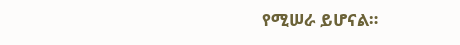የሚሠራ ይሆናል።